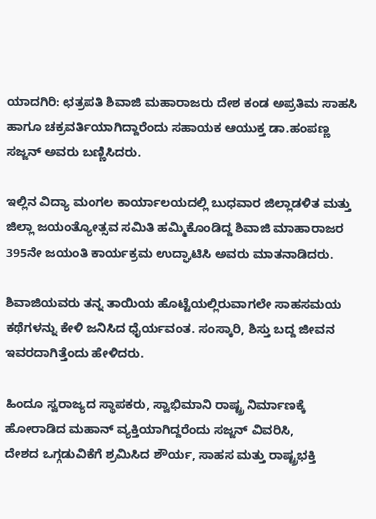ಯಾದಗಿರಿ: ಛತ್ರಪತಿ ಶಿವಾಜಿ ಮಹಾರಾಜರು ದೇಶ ಕಂಡ ಅಪ್ರತಿಮ ಸಾಹಸಿ ಹಾಗೂ ಚಕ್ರವರ್ತಿಯಾಗಿದ್ದಾರೆಂದು ಸಹಾಯಕ ಆಯುಕ್ತ ಡಾ.ಹಂಪಣ್ಣ ಸಜ್ಜನ್ ಅವರು ಬಣ್ಣಿಸಿದರು.

ಇಲ್ಲಿನ ವಿದ್ಯಾ ಮಂಗಲ ಕಾರ್ಯಾಲಯದಲ್ಲಿ ಬುಧವಾರ ಜಿಲ್ಲಾಡಳಿತ ಮತ್ತು ಜಿಲ್ಲಾ ಜಯಂತ್ಯೋತ್ಸವ ಸಮಿತಿ ಹಮ್ಮಿಕೊಂಡಿದ್ದ ಶಿವಾಜಿ ಮಾಹಾರಾಜರ 395ನೇ ಜಯಂತಿ ಕಾರ್ಯಕ್ರಮ ಉದ್ಘಾಟಿಸಿ ಅವರು ಮಾತನಾಡಿದರು.

ಶಿವಾಜಿಯವರು ತನ್ನ ತಾಯಿಯ ಹೊಟ್ಟೆಯಲ್ಲಿರುವಾಗಲೇ ಸಾಹಸಮಯ ಕಥೆಗಳನ್ನು ಕೇಳಿ ಜನಿಸಿದ ಧೈರ್ಯವಂತ. ಸಂಸ್ಕಾರಿ, ಶಿಸ್ತು ಬದ್ದ ಜೀವನ ಇವರದಾಗಿತ್ತೆಂದು ಹೇಳಿದರು.

ಹಿಂದೂ ಸ್ವರಾಜ್ಯದ ಸ್ಥಾಪಕರು, ಸ್ವಾಭಿಮಾನಿ ರಾಷ್ಟ್ರ ನಿರ್ಮಾಣಕ್ಕೆ ಹೋರಾಡಿದ ಮಹಾನ್ ವ್ಯಕ್ತಿಯಾಗಿದ್ದರೆಂದು ಸಜ್ಜನ್ ವಿವರಿಸಿ,
ದೇಶದ ಒಗ್ಗಡುವಿಕೆಗೆ ಶ್ರಮಿಸಿದ ಶೌರ್ಯ, ಸಾಹಸ ಮತ್ತು ರಾಷ್ಟ್ರಭಕ್ತಿ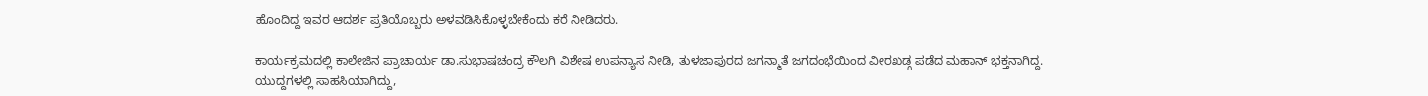ಹೊಂದಿದ್ದ ಇವರ ಆದರ್ಶ ಪ್ರತಿಯೊಬ್ಬರು ಅಳವಡಿಸಿಕೊಳ್ಳಬೇಕೆಂದು ಕರೆ ನೀಡಿದರು.

ಕಾರ್ಯಕ್ರಮದಲ್ಲಿ ಕಾಲೇಜಿನ ಪ್ರಾಚಾರ್ಯ ಡಾ.ಸುಭಾಷಚಂದ್ರ ಕೌಲಗಿ ವಿಶೇಷ ಉಪನ್ಯಾಸ ನೀಡಿ, ತುಳಜಾಪುರದ ಜಗನ್ಮಾತೆ ಜಗದಂಭೆಯಿಂದ ವೀರಖಡ್ಗ ಪಡೆದ ಮಹಾನ್ ಭಕ್ತನಾಗಿದ್ದ.
ಯುದ್ದಗಳಲ್ಲಿ ಸಾಹಸಿಯಾಗಿದ್ದು,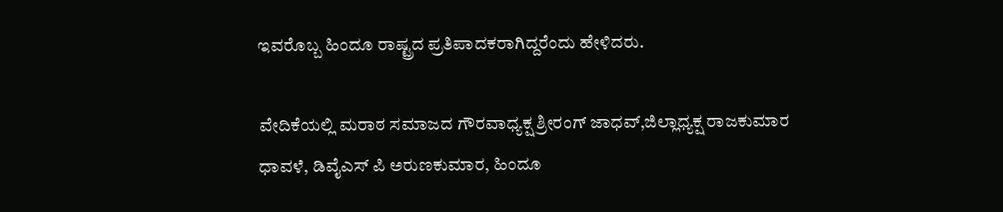ಇವರೊಬ್ಬ ಹಿಂದೂ ರಾಷ್ಟ್ರದ ಪ್ರತಿಪಾದಕರಾಗಿದ್ದರೆಂದು ಹೇಳಿದರು.

ವೇದಿಕೆಯಲ್ಲಿ ಮರಾಠ ಸಮಾಜದ ಗೌರವಾಧ್ಯಕ್ಷ ಶ್ರೀರಂಗ್ ಜಾಧವ್,ಜಿಲ್ಲಾಧ್ಯಕ್ಷ ರಾಜಕುಮಾರ ಧಾವಳೆ, ಡಿವೈಎಸ್ ಪಿ ಅರುಣಕುಮಾರ, ಹಿಂದೂ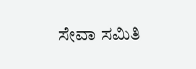ಸೇವಾ ಸಮಿತಿ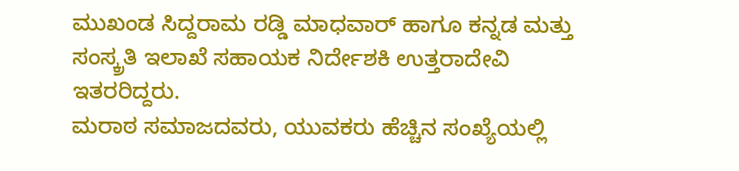ಮುಖಂಡ ಸಿದ್ದರಾಮ ರಡ್ಡಿ ಮಾಧವಾರ್ ಹಾಗೂ ಕನ್ನಡ ಮತ್ತು ಸಂಸ್ಕ್ರತಿ ಇಲಾಖೆ ಸಹಾಯಕ ನಿರ್ದೇಶಕಿ ಉತ್ತರಾದೇವಿ ಇತರರಿದ್ದರು.
ಮರಾಠ ಸಮಾಜದವರು, ಯುವಕರು ಹೆಚ್ಚಿನ ಸಂಖ್ಯೆಯಲ್ಲಿ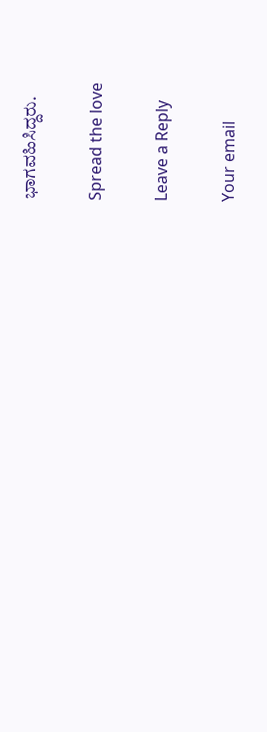ಭಾಗವಹಿಸಿದ್ದರು.

Spread the love

Leave a Reply

Your email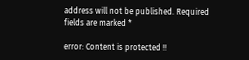address will not be published. Required fields are marked *

error: Content is protected !!